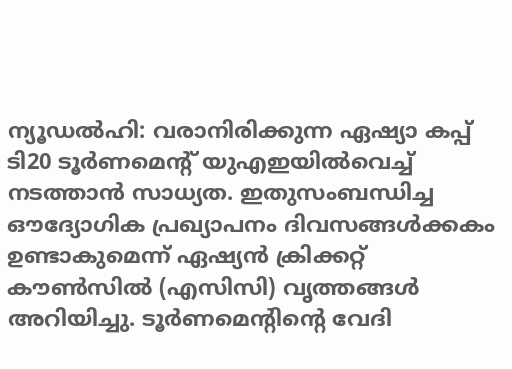ന്യൂഡല്‍ഹി: വരാനിരിക്കുന്ന ഏഷ്യാ കപ്പ് ടി20 ടൂര്‍ണമെന്റ് യുഎഇയില്‍വെച്ച് നടത്താന്‍ സാധ്യത. ഇതുസംബന്ധിച്ച ഔദ്യോഗിക പ്രഖ്യാപനം ദിവസങ്ങള്‍ക്കകം ഉണ്ടാകുമെന്ന് ഏഷ്യന്‍ ക്രിക്കറ്റ് കൗണ്‍സില്‍ (എസിസി) വൃത്തങ്ങള്‍ അറിയിച്ചു. ടൂര്‍ണമെന്റിന്റെ വേദി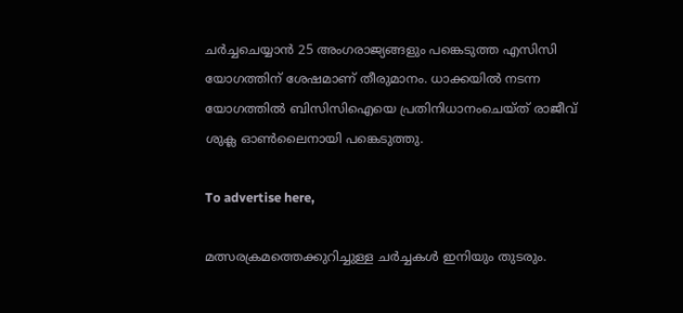ചര്‍ച്ചചെയ്യാന്‍ 25 അംഗരാജ്യങ്ങളും പങ്കെടുത്ത എസിസി യോഗത്തിന് ശേഷമാണ് തീരുമാനം. ധാക്കയില്‍ നടന്ന യോഗത്തില്‍ ബിസിസിഐയെ പ്രതിനിധാനംചെയ്ത് രാജീവ് ശുക്ല ഓണ്‍ലൈനായി പങ്കെടുത്തു.

To advertise here,

മത്സരക്രമത്തെക്കുറിച്ചുള്ള ചര്‍ച്ചകള്‍ ഇനിയും തുടരും.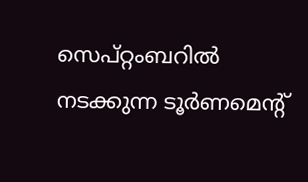സെപ്റ്റംബറില്‍ നടക്കുന്ന ടൂര്‍ണമെന്റ്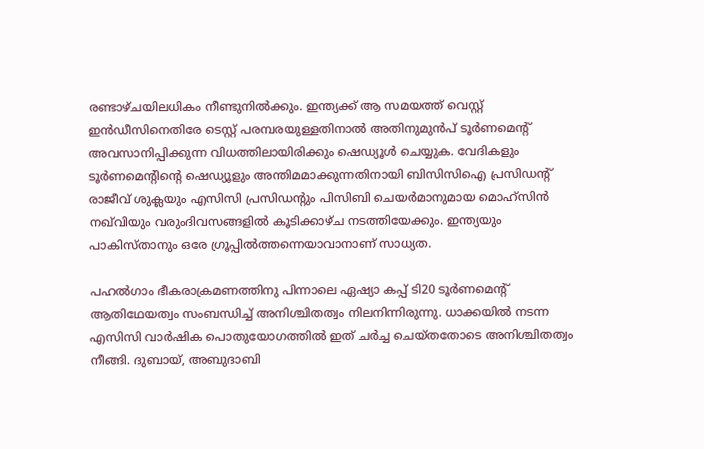രണ്ടാഴ്ചയിലധികം നീണ്ടുനില്‍ക്കും. ഇന്ത്യക്ക് ആ സമയത്ത് വെസ്റ്റ് ഇന്‍ഡീസിനെതിരേ ടെസ്റ്റ് പരമ്പരയുള്ളതിനാല്‍ അതിനുമുന്‍പ് ടൂര്‍ണമെന്റ് അവസാനിപ്പിക്കുന്ന വിധത്തിലായിരിക്കും ഷെഡ്യൂള്‍ ചെയ്യുക. വേദികളും ടൂര്‍ണമെന്റിന്റെ ഷെഡ്യൂളും അന്തിമമാക്കുന്നതിനായി ബിസിസിഐ പ്രസിഡന്റ് രാജീവ് ശുക്ലയും എസിസി പ്രസിഡന്റും പിസിബി ചെയര്‍മാനുമായ മൊഹ്‌സിന്‍ നഖ്‌വിയും വരുംദിവസങ്ങളില്‍ കൂടിക്കാഴ്ച നടത്തിയേക്കും. ഇന്ത്യയും പാകിസ്താനും ഒരേ ഗ്രൂപ്പില്‍ത്തന്നെയാവാനാണ് സാധ്യത.

പഹല്‍ഗാം ഭീകരാക്രമണത്തിനു പിന്നാലെ ഏഷ്യാ കപ്പ് ടി20 ടൂര്‍ണമെന്റ് ആതിഥേയത്വം സംബന്ധിച്ച് അനിശ്ചിതത്വം നിലനിന്നിരുന്നു. ധാക്കയില്‍ നടന്ന എസിസി വാര്‍ഷിക പൊതുയോഗത്തില്‍ ഇത് ചര്‍ച്ച ചെയ്തതോടെ അനിശ്ചിതത്വം നീങ്ങി. ദുബായ്, അബുദാബി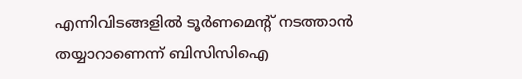എന്നിവിടങ്ങളില്‍ ടൂര്‍ണമെന്റ് നടത്താന്‍ തയ്യാറാണെന്ന് ബിസിസിഐ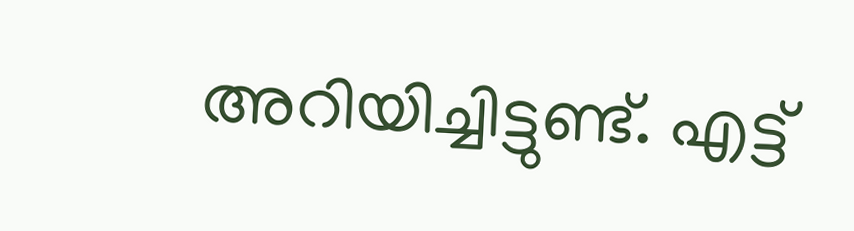അറിയിച്ചിട്ടുണ്ട്. എട്ട്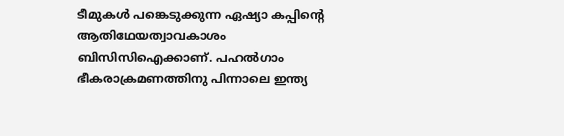ടീമുകള്‍ പങ്കെടുക്കുന്ന ഏഷ്യാ കപ്പിന്റെ ആതിഥേയത്വാവകാശം ബിസിസിഐക്കാണ്. പഹല്‍ഗാം ഭീകരാക്രമണത്തിനു പിന്നാലെ ഇന്ത്യ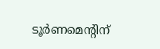ടൂര്‍ണമെന്റിന്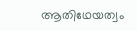ആതിഥേയത്വം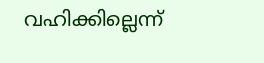വഹിക്കില്ലെന്ന്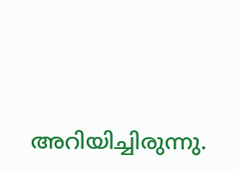അറിയിച്ചിരുന്നു.